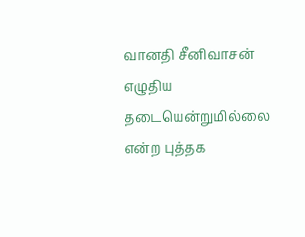வானதி சீனிவாசன் எழுதிய தடையென்றுமில்லை என்ற புத்தக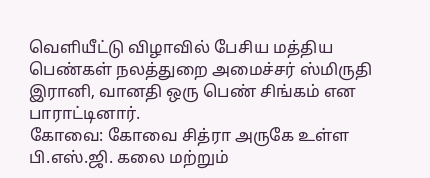வெளியீட்டு விழாவில் பேசிய மத்திய பெண்கள் நலத்துறை அமைச்சர் ஸ்மிருதி இரானி, வானதி ஒரு பெண் சிங்கம் என பாராட்டினார்.
கோவை: கோவை சித்ரா அருகே உள்ள பி.எஸ்.ஜி. கலை மற்றும்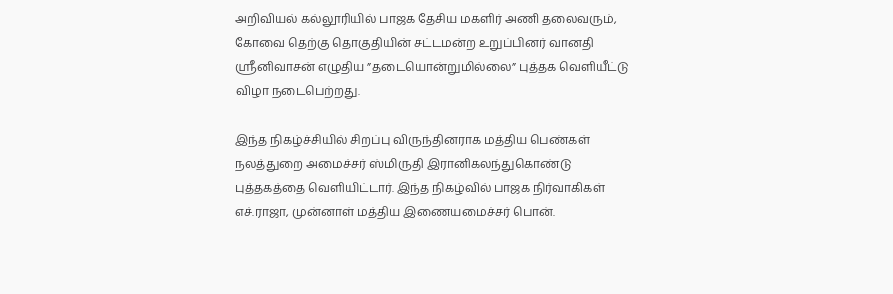அறிவியல் கல்லூரியில் பாஜக தேசிய மகளிர் அணி தலைவரும், கோவை தெற்கு தொகுதியின் சட்டமன்ற உறுப்பினர் வானதி ஸ்ரீனிவாசன் எழுதிய ”தடையொன்றுமில்லை” புத்தக வெளியீட்டு விழா நடைபெற்றது.

இந்த நிகழ்ச்சியில் சிறப்பு விருந்தினராக மத்திய பெண்கள் நலத்துறை அமைச்சர் ஸ்மிருதி இரானிகலந்துகொண்டு புத்தகத்தை வெளியிட்டார். இந்த நிகழ்வில் பாஜக நிர்வாகிகள் எச்.ராஜா, முன்னாள் மத்திய இணையமைச்சர் பொன்.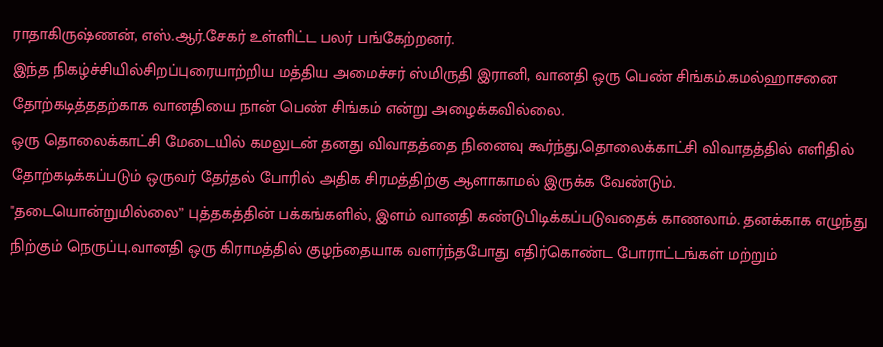ராதாகிருஷ்ணன், எஸ்.ஆர்.சேகர் உள்ளிட்ட பலர் பங்கேற்றனர்.
இந்த நிகழ்ச்சியில்சிறப்புரையாற்றிய மத்திய அமைச்சர் ஸ்மிருதி இரானி, வானதி ஒரு பெண் சிங்கம்.கமல்ஹாசனை தோற்கடித்ததற்காக வானதியை நான் பெண் சிங்கம் என்று அழைக்கவில்லை.
ஒரு தொலைக்காட்சி மேடையில் கமலுடன் தனது விவாதத்தை நினைவு கூர்ந்து,தொலைக்காட்சி விவாதத்தில் எளிதில் தோற்கடிக்கப்படும் ஒருவர் தேர்தல் போரில் அதிக சிரமத்திற்கு ஆளாகாமல் இருக்க வேண்டும்.
"தடையொன்றுமில்லை” புத்தகத்தின் பக்கங்களில், இளம் வானதி கண்டுபிடிக்கப்படுவதைக் காணலாம். தனக்காக எழுந்து நிற்கும் நெருப்பு.வானதி ஒரு கிராமத்தில் குழந்தையாக வளர்ந்தபோது எதிர்கொண்ட போராட்டங்கள் மற்றும்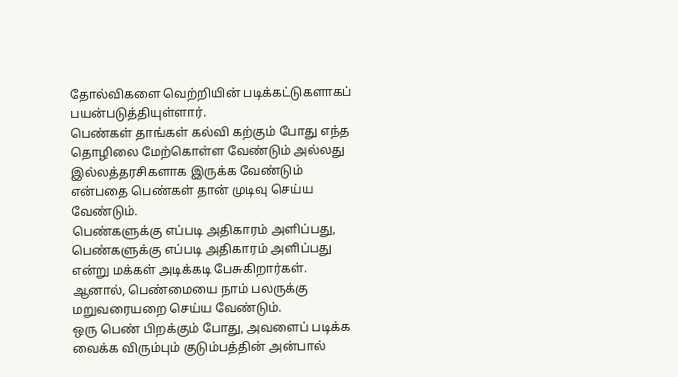தோல்விகளை வெற்றியின் படிக்கட்டுகளாகப் பயன்படுத்தியுள்ளார்.
பெண்கள் தாங்கள் கல்வி கற்கும் போது எந்த தொழிலை மேற்கொள்ள வேண்டும் அல்லது இல்லத்தரசிகளாக இருக்க வேண்டும் என்பதை பெண்கள் தான் முடிவு செய்ய வேண்டும்.
பெண்களுக்கு எப்படி அதிகாரம் அளிப்பது, பெண்களுக்கு எப்படி அதிகாரம் அளிப்பது என்று மக்கள் அடிக்கடி பேசுகிறார்கள். ஆனால், பெண்மையை நாம் பலருக்கு மறுவரையறை செய்ய வேண்டும்.
ஒரு பெண் பிறக்கும் போது, அவளைப் படிக்க வைக்க விரும்பும் குடும்பத்தின் அன்பால்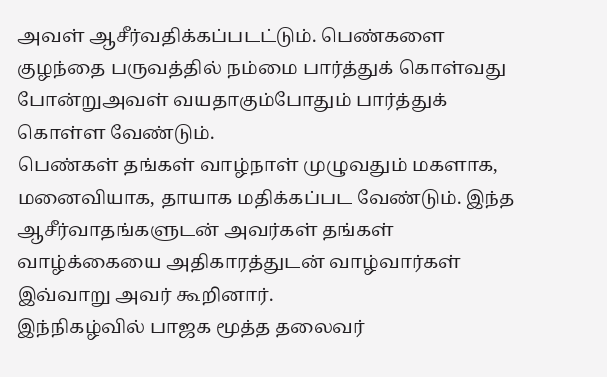அவள் ஆசீர்வதிக்கப்படட்டும். பெண்களை குழந்தை பருவத்தில் நம்மை பார்த்துக் கொள்வது போன்றுஅவள் வயதாகும்போதும் பார்த்துக் கொள்ள வேண்டும்.
பெண்கள் தங்கள் வாழ்நாள் முழுவதும் மகளாக, மனைவியாக, தாயாக மதிக்கப்பட வேண்டும். இந்த ஆசீர்வாதங்களுடன் அவர்கள் தங்கள் வாழ்க்கையை அதிகாரத்துடன் வாழ்வார்கள்
இவ்வாறு அவர் கூறினார்.
இந்நிகழ்வில் பாஜக மூத்த தலைவர்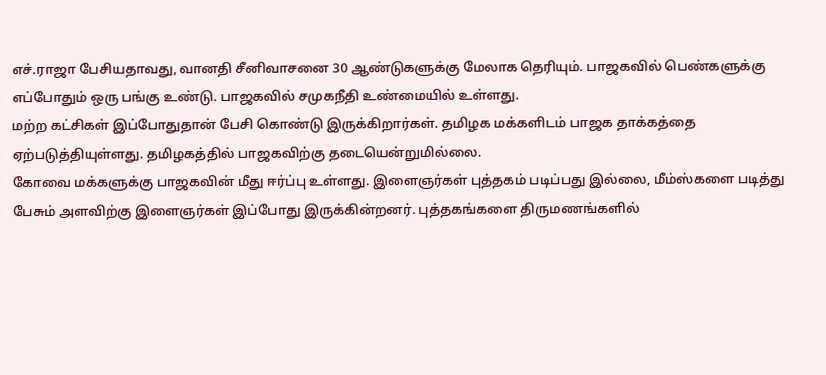எச்.ராஜா பேசியதாவது, வானதி சீனிவாசனை 30 ஆண்டுகளுக்கு மேலாக தெரியும். பாஜகவில் பெண்களுக்கு எப்போதும் ஒரு பங்கு உண்டு. பாஜகவில் சமுகநீதி உண்மையில் உள்ளது.
மற்ற கட்சிகள் இப்போதுதான் பேசி கொண்டு இருக்கிறார்கள். தமிழக மக்களிடம் பாஜக தாக்கத்தை ஏற்படுத்தியுள்ளது. தமிழகத்தில் பாஜகவிற்கு தடையென்றுமில்லை.
கோவை மக்களுக்கு பாஜகவின் மீது ஈர்ப்பு உள்ளது. இளைஞர்கள் புத்தகம் படிப்பது இல்லை, மீம்ஸ்களை படித்து பேசும் அளவிற்கு இளைஞர்கள் இப்போது இருக்கின்றனர். புத்தகங்களை திருமணங்களில்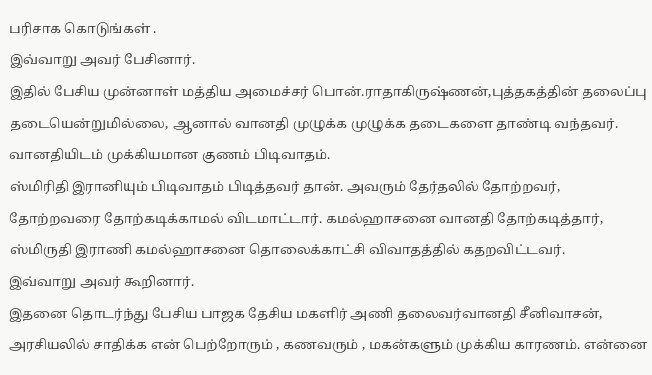பரிசாக கொடுங்கள் .
இவ்வாறு அவர் பேசினார்.
இதில் பேசிய முன்னாள் மத்திய அமைச்சர் பொன்.ராதாகிருஷ்ணன்,புத்தகத்தின் தலைப்பு தடையென்றுமில்லை, ஆனால் வானதி முழுக்க முழுக்க தடைகளை தாண்டி வந்தவர். வானதியிடம் முக்கியமான குணம் பிடிவாதம்.
ஸ்மிரிதி இரானியும் பிடிவாதம் பிடித்தவர் தான். அவரும் தேர்தலில் தோற்றவர், தோற்றவரை தோற்கடிக்காமல் விடமாட்டார். கமல்ஹாசனை வானதி தோற்கடித்தார், ஸ்மிருதி இராணி கமல்ஹாசனை தொலைக்காட்சி விவாதத்தில் கதறவிட்டவர்.
இவ்வாறு அவர் கூறினார்.
இதனை தொடர்ந்து பேசிய பாஜக தேசிய மகளிர் அணி தலைவர்வானதி சீனிவாசன், அரசியலில் சாதிக்க என் பெற்றோரும் , கணவரும் , மகன்களும் முக்கிய காரணம். என்னை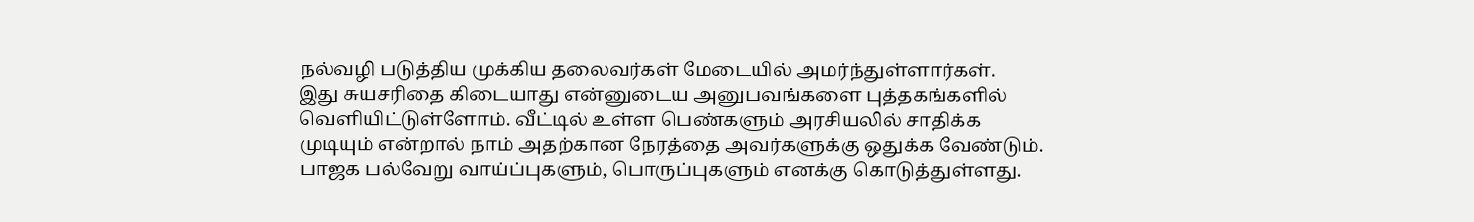நல்வழி படுத்திய முக்கிய தலைவர்கள் மேடையில் அமர்ந்துள்ளார்கள்.
இது சுயசரிதை கிடையாது என்னுடைய அனுபவங்களை புத்தகங்களில் வெளியிட்டுள்ளோம். வீட்டில் உள்ள பெண்களும் அரசியலில் சாதிக்க முடியும் என்றால் நாம் அதற்கான நேரத்தை அவர்களுக்கு ஒதுக்க வேண்டும். பாஜக பல்வேறு வாய்ப்புகளும், பொருப்புகளும் எனக்கு கொடுத்துள்ளது.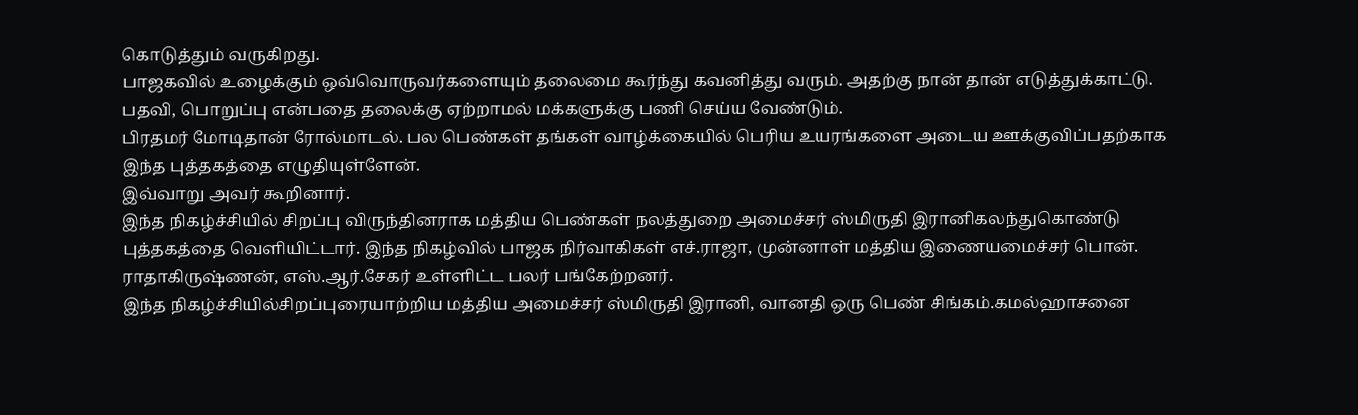கொடுத்தும் வருகிறது.
பாஜகவில் உழைக்கும் ஒவ்வொருவர்களையும் தலைமை கூர்ந்து கவனித்து வரும். அதற்கு நான் தான் எடுத்துக்காட்டு. பதவி, பொறுப்பு என்பதை தலைக்கு ஏற்றாமல் மக்களுக்கு பணி செய்ய வேண்டும்.
பிரதமர் மோடிதான் ரோல்மாடல். பல பெண்கள் தங்கள் வாழ்க்கையில் பெரிய உயரங்களை அடைய ஊக்குவிப்பதற்காக இந்த புத்தகத்தை எழுதியுள்ளேன்.
இவ்வாறு அவர் கூறினார்.
இந்த நிகழ்ச்சியில் சிறப்பு விருந்தினராக மத்திய பெண்கள் நலத்துறை அமைச்சர் ஸ்மிருதி இரானிகலந்துகொண்டு புத்தகத்தை வெளியிட்டார். இந்த நிகழ்வில் பாஜக நிர்வாகிகள் எச்.ராஜா, முன்னாள் மத்திய இணையமைச்சர் பொன். ராதாகிருஷ்ணன், எஸ்.ஆர்.சேகர் உள்ளிட்ட பலர் பங்கேற்றனர்.
இந்த நிகழ்ச்சியில்சிறப்புரையாற்றிய மத்திய அமைச்சர் ஸ்மிருதி இரானி, வானதி ஒரு பெண் சிங்கம்.கமல்ஹாசனை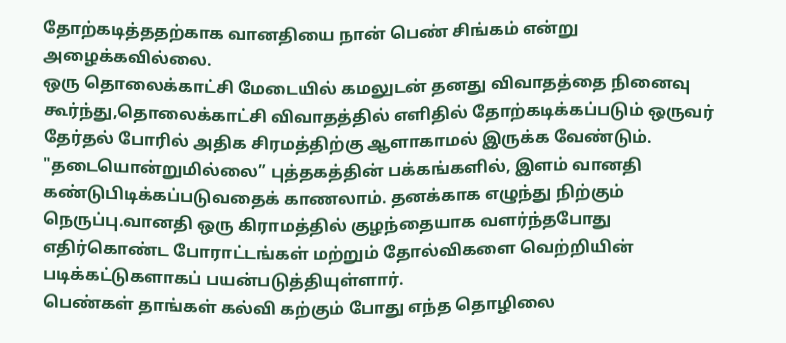தோற்கடித்ததற்காக வானதியை நான் பெண் சிங்கம் என்று அழைக்கவில்லை.
ஒரு தொலைக்காட்சி மேடையில் கமலுடன் தனது விவாதத்தை நினைவு கூர்ந்து,தொலைக்காட்சி விவாதத்தில் எளிதில் தோற்கடிக்கப்படும் ஒருவர் தேர்தல் போரில் அதிக சிரமத்திற்கு ஆளாகாமல் இருக்க வேண்டும்.
"தடையொன்றுமில்லை” புத்தகத்தின் பக்கங்களில், இளம் வானதி கண்டுபிடிக்கப்படுவதைக் காணலாம். தனக்காக எழுந்து நிற்கும் நெருப்பு.வானதி ஒரு கிராமத்தில் குழந்தையாக வளர்ந்தபோது எதிர்கொண்ட போராட்டங்கள் மற்றும் தோல்விகளை வெற்றியின் படிக்கட்டுகளாகப் பயன்படுத்தியுள்ளார்.
பெண்கள் தாங்கள் கல்வி கற்கும் போது எந்த தொழிலை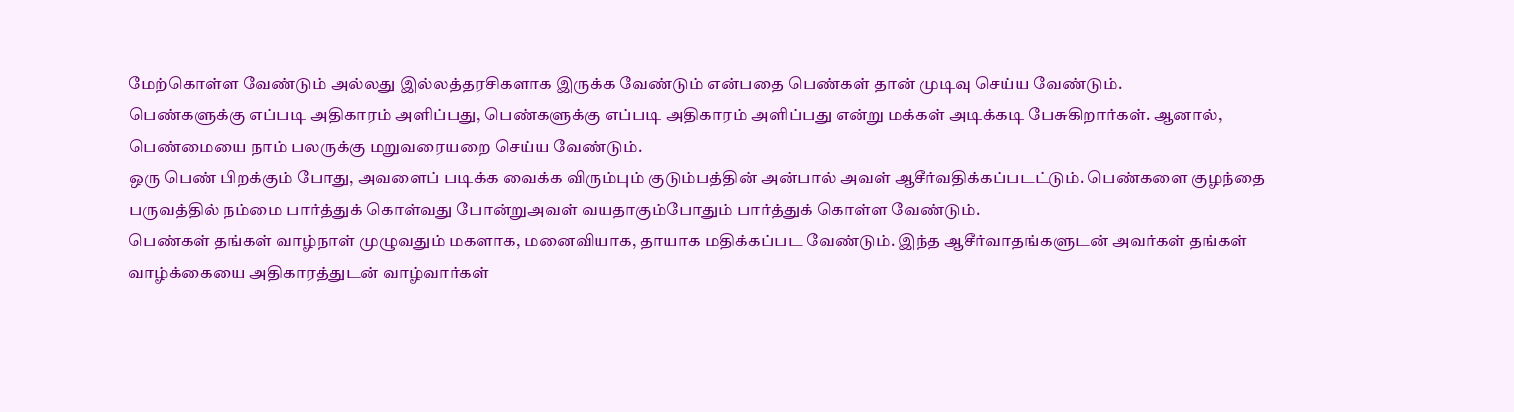மேற்கொள்ள வேண்டும் அல்லது இல்லத்தரசிகளாக இருக்க வேண்டும் என்பதை பெண்கள் தான் முடிவு செய்ய வேண்டும்.
பெண்களுக்கு எப்படி அதிகாரம் அளிப்பது, பெண்களுக்கு எப்படி அதிகாரம் அளிப்பது என்று மக்கள் அடிக்கடி பேசுகிறார்கள். ஆனால், பெண்மையை நாம் பலருக்கு மறுவரையறை செய்ய வேண்டும்.
ஒரு பெண் பிறக்கும் போது, அவளைப் படிக்க வைக்க விரும்பும் குடும்பத்தின் அன்பால் அவள் ஆசீர்வதிக்கப்படட்டும். பெண்களை குழந்தை பருவத்தில் நம்மை பார்த்துக் கொள்வது போன்றுஅவள் வயதாகும்போதும் பார்த்துக் கொள்ள வேண்டும்.
பெண்கள் தங்கள் வாழ்நாள் முழுவதும் மகளாக, மனைவியாக, தாயாக மதிக்கப்பட வேண்டும். இந்த ஆசீர்வாதங்களுடன் அவர்கள் தங்கள் வாழ்க்கையை அதிகாரத்துடன் வாழ்வார்கள்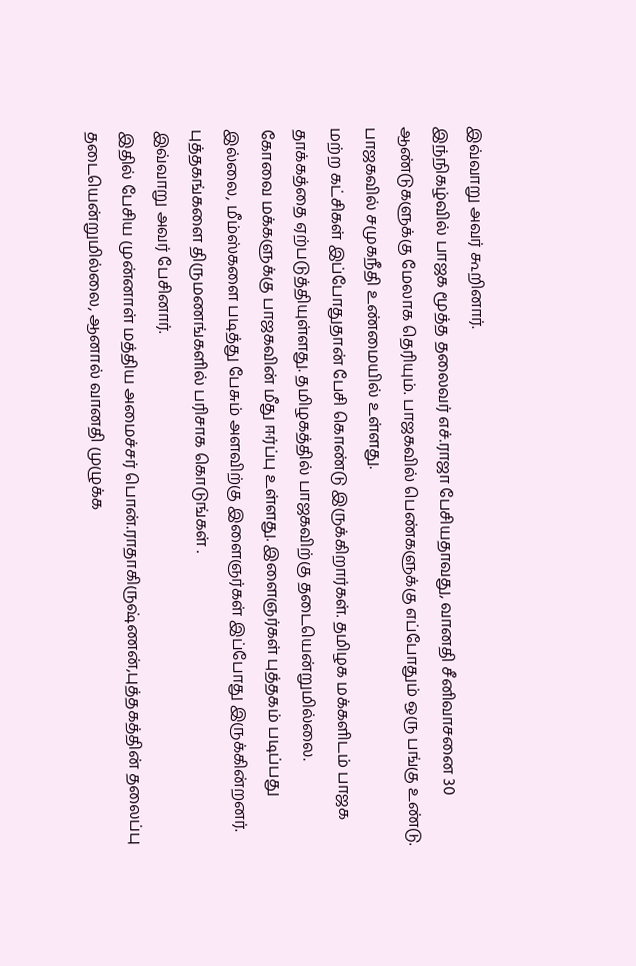இவ்வாறு அவர் கூறினார்.
இந்நிகழ்வில் பாஜக மூத்த தலைவர் எச்.ராஜா பேசியதாவது, வானதி சீனிவாசனை 30 ஆண்டுகளுக்கு மேலாக தெரியும். பாஜகவில் பெண்களுக்கு எப்போதும் ஒரு பங்கு உண்டு. பாஜகவில் சமுகநீதி உண்மையில் உள்ளது.
மற்ற கட்சிகள் இப்போதுதான் பேசி கொண்டு இருக்கிறார்கள். தமிழக மக்களிடம் பாஜக தாக்கத்தை ஏற்படுத்தியுள்ளது. தமிழகத்தில் பாஜகவிற்கு தடையென்றுமில்லை.
கோவை மக்களுக்கு பாஜகவின் மீது ஈர்ப்பு உள்ளது. இளைஞர்கள் புத்தகம் படிப்பது இல்லை, மீம்ஸ்களை படித்து பேசும் அளவிற்கு இளைஞர்கள் இப்போது இருக்கின்றனர். புத்தகங்களை திருமணங்களில் பரிசாக கொடுங்கள் .
இவ்வாறு அவர் பேசினார்.
இதில் பேசிய முன்னாள் மத்திய அமைச்சர் பொன்.ராதாகிருஷ்ணன்,புத்தகத்தின் தலைப்பு தடையென்றுமில்லை, ஆனால் வானதி முழுக்க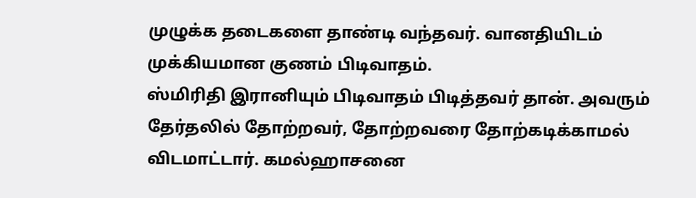முழுக்க தடைகளை தாண்டி வந்தவர். வானதியிடம் முக்கியமான குணம் பிடிவாதம்.
ஸ்மிரிதி இரானியும் பிடிவாதம் பிடித்தவர் தான். அவரும் தேர்தலில் தோற்றவர், தோற்றவரை தோற்கடிக்காமல் விடமாட்டார். கமல்ஹாசனை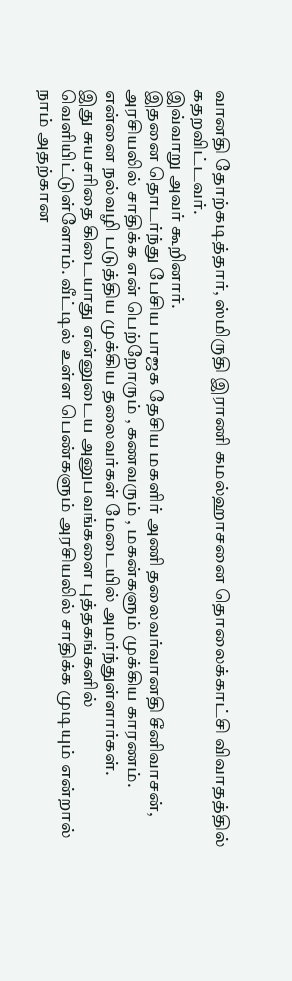வானதி தோற்கடித்தார், ஸ்மிருதி இராணி கமல்ஹாசனை தொலைக்காட்சி விவாதத்தில் கதறவிட்டவர்.
இவ்வாறு அவர் கூறினார்.
இதனை தொடர்ந்து பேசிய பாஜக தேசிய மகளிர் அணி தலைவர்வானதி சீனிவாசன், அரசியலில் சாதிக்க என் பெற்றோரும் , கணவரும் , மகன்களும் முக்கிய காரணம். என்னை நல்வழி படுத்திய முக்கிய தலைவர்கள் மேடையில் அமர்ந்துள்ளார்கள்.
இது சுயசரிதை கிடையாது என்னுடைய அனுபவங்களை புத்தகங்களில் வெளியிட்டுள்ளோம். வீட்டில் உள்ள பெண்களும் அரசியலில் சாதிக்க முடியும் என்றால் நாம் அதற்கான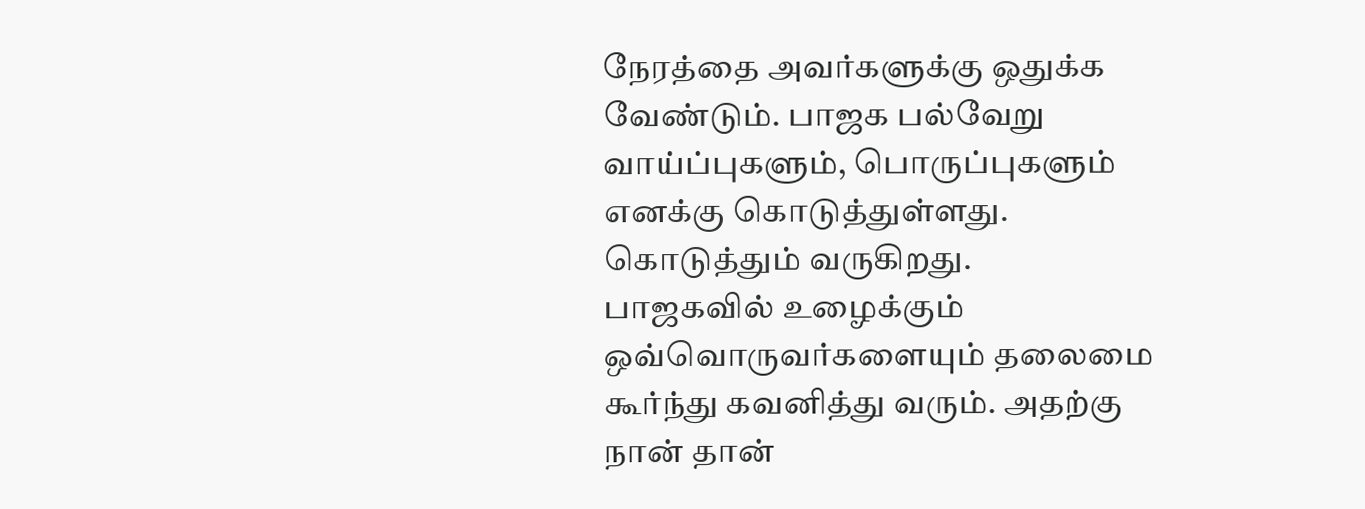நேரத்தை அவர்களுக்கு ஒதுக்க வேண்டும். பாஜக பல்வேறு வாய்ப்புகளும், பொருப்புகளும் எனக்கு கொடுத்துள்ளது. கொடுத்தும் வருகிறது.
பாஜகவில் உழைக்கும் ஒவ்வொருவர்களையும் தலைமை கூர்ந்து கவனித்து வரும். அதற்கு நான் தான்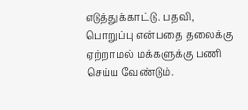எடுத்துக்காட்டு. பதவி, பொறுப்பு என்பதை தலைக்கு ஏற்றாமல் மக்களுக்கு பணி செய்ய வேண்டும்.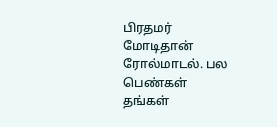பிரதமர் மோடிதான் ரோல்மாடல். பல பெண்கள் தங்கள்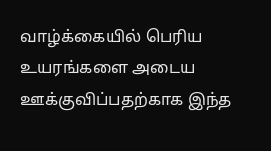வாழ்க்கையில் பெரிய உயரங்களை அடைய ஊக்குவிப்பதற்காக இந்த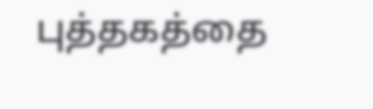புத்தகத்தை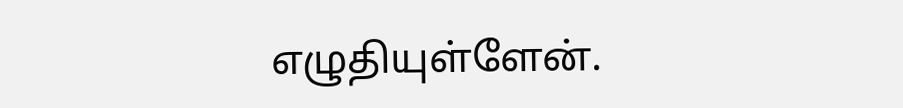எழுதியுள்ளேன்.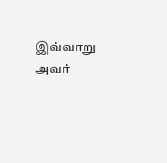இவ்வாறு அவர்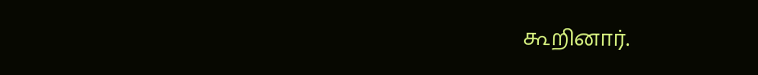கூறினார்.